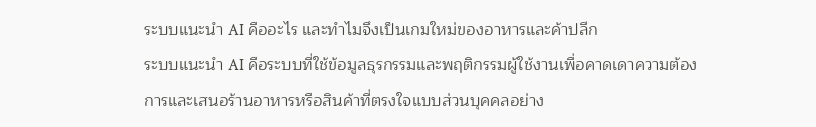ระบบแนะนำ AI คืออะไร และทำไมจึงเป็นเกมใหม่ของอาหารและค้าปลีก
ระบบแนะนำ AI คือระบบที่ใช้ข้อมูลธุรกรรมและพฤติกรรมผู้ใช้งานเพื่อคาดเดาความต้องการและเสนอร้านอาหารหรือสินค้าที่ตรงใจแบบส่วนบุคคลอย่าง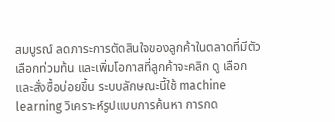สมบูรณ์ ลดภาระการตัดสินใจของลูกค้าในตลาดที่มีตัวเลือกท่วมท้น และเพิ่มโอกาสที่ลูกค้าจะคลิก ดู เลือก และสั่งซื้อบ่อยขึ้น ระบบลักษณะนี้ใช้ machine learning วิเคราะห์รูปแบบการค้นหา การกด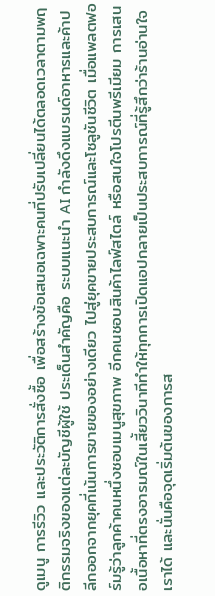ดูเมนู การรีวิว และประวัติการสั่งซื้อ เพื่อสร้างข้อเสนอเฉพาะคนที่ปรับเปลี่ยนได้ตลอดเวลาตามพฤติกรรมจริงของแต่ละบัญชีผู้ใช้ ประเด็นสำคัญคือ ระบบแนะนำ AI กำลังดึงแบรนด์อาหารและค้าปลีกออกจากยุคที่เน้นการขายของอย่างเดียว ไปสู่ยุคขายประสบการณ์และโซลูชันชีวิต เมื่อแพลตฟอร์มรู้ว่าลูกค้าคนหนึ่งชอบเมนูสุขภาพ อีกคนชอบสินค้าไลฟ์สไตล์ หรือสนใจโปรตีนพรีเมียม การเสนอเนื้อหาที่ตรงอารมณ์ในเสี้ยววินาทีทำให้ทุกการเปิดแอปกลายเป็นประสบการณ์ที่รู้สึกว่าร้านอ่านใจเราได้ และนั่นคือจุดเริ่มต้นของการส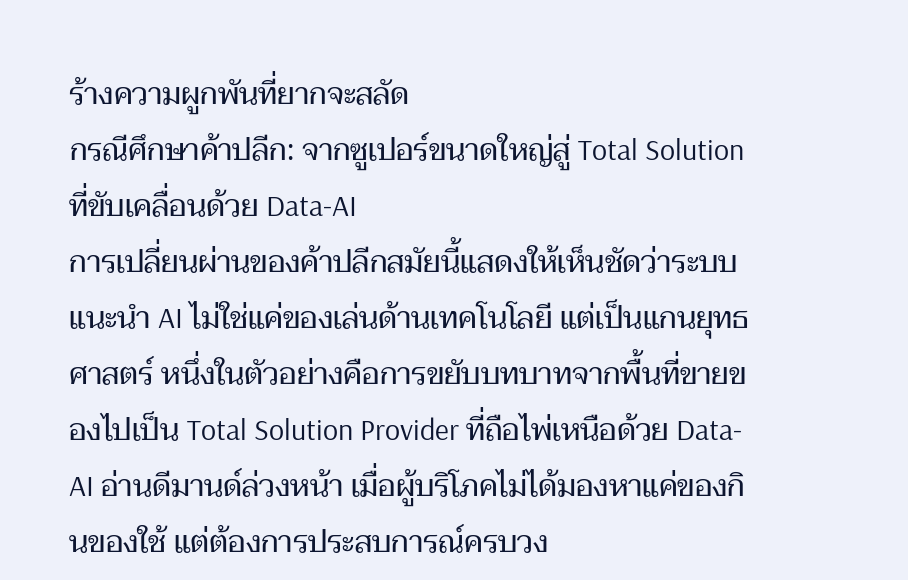ร้างความผูกพันที่ยากจะสลัด
กรณีศึกษาค้าปลีก: จากซูเปอร์ขนาดใหญ่สู่ Total Solution ที่ขับเคลื่อนด้วย Data-AI
การเปลี่ยนผ่านของค้าปลีกสมัยนี้แสดงให้เห็นชัดว่าระบบแนะนำ AI ไม่ใช่แค่ของเล่นด้านเทคโนโลยี แต่เป็นแกนยุทธศาสตร์ หนึ่งในตัวอย่างคือการขยับบทบาทจากพื้นที่ขายของไปเป็น Total Solution Provider ที่ถือไพ่เหนือด้วย Data-AI อ่านดีมานด์ล่วงหน้า เมื่อผู้บริโภคไม่ได้มองหาแค่ของกินของใช้ แต่ต้องการประสบการณ์ครบวง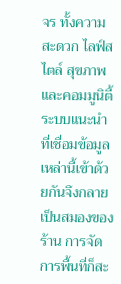จร ทั้งความสะดวก ไลฟ์สไตล์ สุขภาพ และคอมมูนิตี้ ระบบแนะนำที่เชื่อมข้อมูลเหล่านี้เข้าด้วยกันจึงกลายเป็นสมองของร้าน การจัดการพื้นที่ก็สะ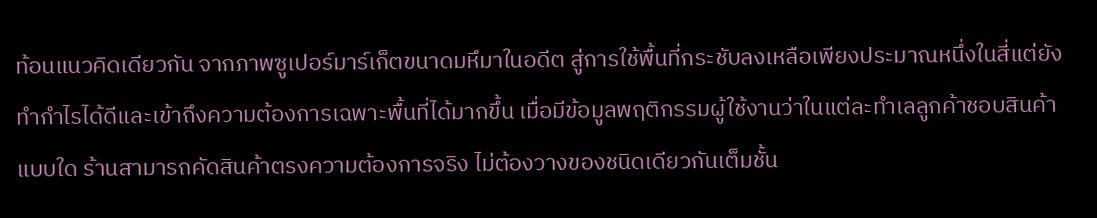ท้อนแนวคิดเดียวกัน จากภาพซูเปอร์มาร์เก็ตขนาดมหึมาในอดีต สู่การใช้พื้นที่กระชับลงเหลือเพียงประมาณหนึ่งในสี่แต่ยังทำกำไรได้ดีและเข้าถึงความต้องการเฉพาะพื้นที่ได้มากขึ้น เมื่อมีข้อมูลพฤติกรรมผู้ใช้งานว่าในแต่ละทำเลลูกค้าชอบสินค้าแบบใด ร้านสามารถคัดสินค้าตรงความต้องการจริง ไม่ต้องวางของชนิดเดียวกันเต็มชั้น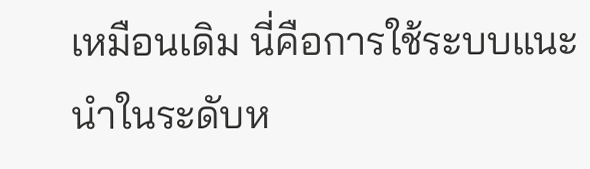เหมือนเดิม นี่คือการใช้ระบบแนะนำในระดับห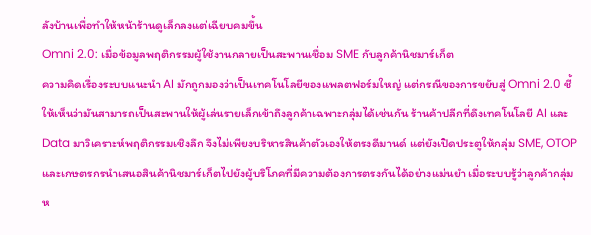ลังบ้านเพื่อทำให้หน้าร้านดูเล็กลงแต่เฉียบคมขึ้น
Omni 2.0: เมื่อข้อมูลพฤติกรรมผู้ใช้งานกลายเป็นสะพานเชื่อม SME กับลูกค้านิชมาร์เก็ต
ความคิดเรื่องระบบแนะนำ AI มักถูกมองว่าเป็นเทคโนโลยีของแพลตฟอร์มใหญ่ แต่กรณีของการขยับสู่ Omni 2.0 ชี้ให้เห็นว่ามันสามารถเป็นสะพานให้ผู้เล่นรายเล็กเข้าถึงลูกค้าเฉพาะกลุ่มได้เช่นกัน ร้านค้าปลีกที่ดึงเทคโนโลยี AI และ Data มาวิเคราะห์พฤติกรรมเชิงลึก จึงไม่เพียงบริหารสินค้าตัวเองให้ตรงดีมานด์ แต่ยังเปิดประตูให้กลุ่ม SME, OTOP และเกษตรกรนำเสนอสินค้านิชมาร์เก็ตไปยังผู้บริโภคที่มีความต้องการตรงกันได้อย่างแม่นยำ เมื่อระบบรู้ว่าลูกค้ากลุ่มห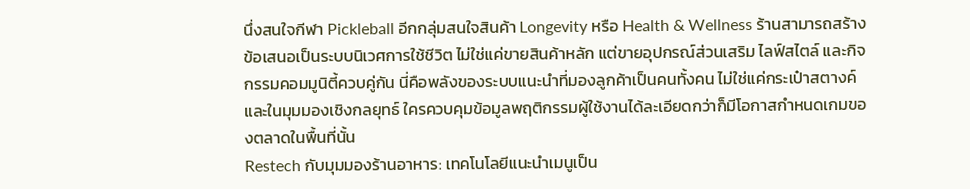นึ่งสนใจกีฬา Pickleball อีกกลุ่มสนใจสินค้า Longevity หรือ Health & Wellness ร้านสามารถสร้างข้อเสนอเป็นระบบนิเวศการใช้ชีวิต ไม่ใช่แค่ขายสินค้าหลัก แต่ขายอุปกรณ์ส่วนเสริม ไลฟ์สไตล์ และกิจกรรมคอมมูนิตี้ควบคู่กัน นี่คือพลังของระบบแนะนำที่มองลูกค้าเป็นคนทั้งคน ไม่ใช่แค่กระเป๋าสตางค์ และในมุมมองเชิงกลยุทธ์ ใครควบคุมข้อมูลพฤติกรรมผู้ใช้งานได้ละเอียดกว่าก็มีโอกาสกำหนดเกมของตลาดในพื้นที่นั้น
Restech กับมุมมองร้านอาหาร: เทคโนโลยีแนะนำเมนูเป็น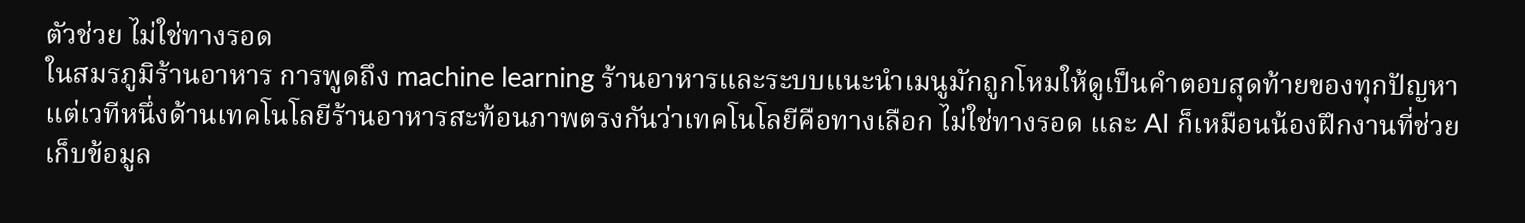ตัวช่วย ไม่ใช่ทางรอด
ในสมรภูมิร้านอาหาร การพูดถึง machine learning ร้านอาหารและระบบแนะนำเมนูมักถูกโหมให้ดูเป็นคำตอบสุดท้ายของทุกปัญหา แต่เวทีหนึ่งด้านเทคโนโลยีร้านอาหารสะท้อนภาพตรงกันว่าเทคโนโลยีคือทางเลือก ไม่ใช่ทางรอด และ AI ก็เหมือนน้องฝึกงานที่ช่วยเก็บข้อมูล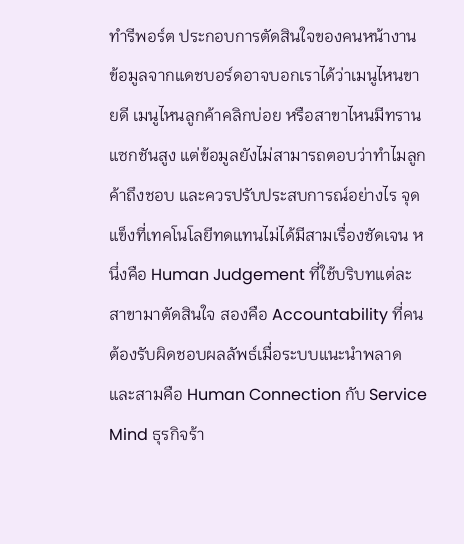ทำรีพอร์ต ประกอบการตัดสินใจของคนหน้างาน ข้อมูลจากแดชบอร์ดอาจบอกเราได้ว่าเมนูไหนขายดี เมนูไหนลูกค้าคลิกบ่อย หรือสาขาไหนมีทรานแซกชันสูง แต่ข้อมูลยังไม่สามารถตอบว่าทำไมลูกค้าถึงชอบ และควรปรับประสบการณ์อย่างไร จุดแข็งที่เทคโนโลยีทดแทนไม่ได้มีสามเรื่องชัดเจน หนึ่งคือ Human Judgement ที่ใช้บริบทแต่ละสาขามาตัดสินใจ สองคือ Accountability ที่คนต้องรับผิดชอบผลลัพธ์เมื่อระบบแนะนำพลาด และสามคือ Human Connection กับ Service Mind ธุรกิจร้า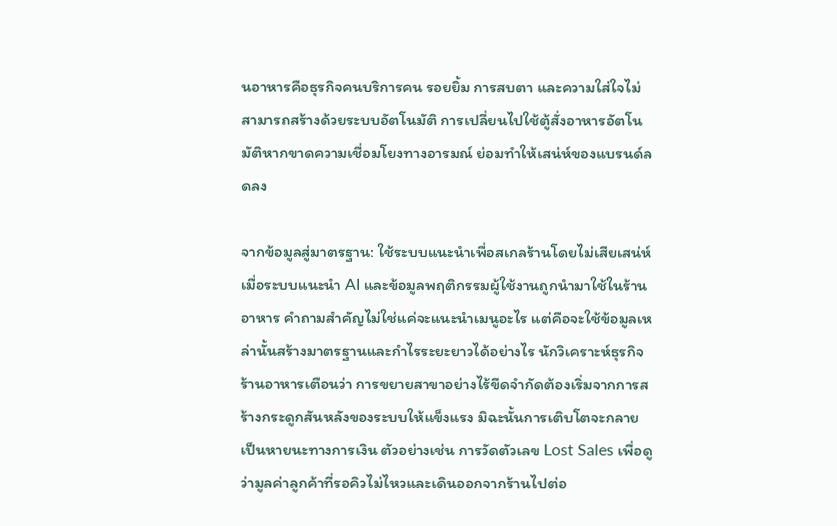นอาหารคือธุรกิจคนบริการคน รอยยิ้ม การสบตา และความใส่ใจไม่สามารถสร้างด้วยระบบอัตโนมัติ การเปลี่ยนไปใช้ตู้สั่งอาหารอัตโนมัติหากขาดความเชื่อมโยงทางอารมณ์ ย่อมทำให้เสน่ห์ของแบรนด์ลดลง

จากข้อมูลสู่มาตรฐาน: ใช้ระบบแนะนำเพื่อสเกลร้านโดยไม่เสียเสน่ห์
เมื่อระบบแนะนำ AI และข้อมูลพฤติกรรมผู้ใช้งานถูกนำมาใช้ในร้านอาหาร คำถามสำคัญไม่ใช่แค่จะแนะนำเมนูอะไร แต่คือจะใช้ข้อมูลเหล่านั้นสร้างมาตรฐานและกำไรระยะยาวได้อย่างไร นักวิเคราะห์ธุรกิจร้านอาหารเตือนว่า การขยายสาขาอย่างไร้ขีดจำกัดต้องเริ่มจากการสร้างกระดูกสันหลังของระบบให้แข็งแรง มิฉะนั้นการเติบโตจะกลายเป็นหายนะทางการเงิน ตัวอย่างเช่น การวัดตัวเลข Lost Sales เพื่อดูว่ามูลค่าลูกค้าที่รอคิวไม่ไหวและเดินออกจากร้านไปต่อ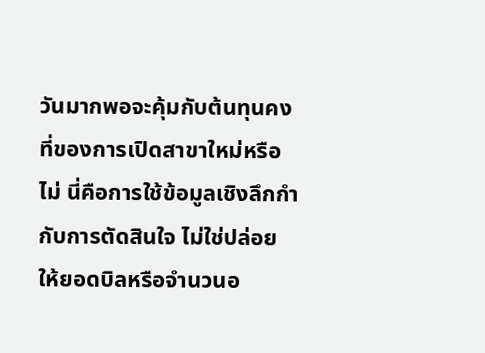วันมากพอจะคุ้มกับต้นทุนคงที่ของการเปิดสาขาใหม่หรือไม่ นี่คือการใช้ข้อมูลเชิงลึกกำกับการตัดสินใจ ไม่ใช่ปล่อยให้ยอดบิลหรือจำนวนอ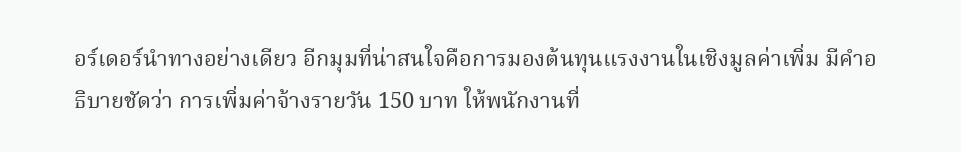อร์เดอร์นำทางอย่างเดียว อีกมุมที่น่าสนใจคือการมองต้นทุนแรงงานในเชิงมูลค่าเพิ่ม มีคำอธิบายชัดว่า การเพิ่มค่าจ้างรายวัน 150 บาท ให้พนักงานที่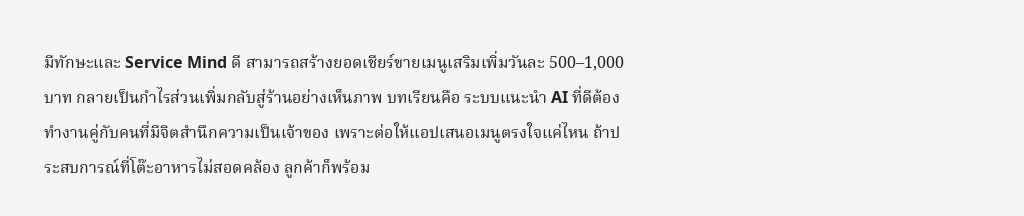มีทักษะและ Service Mind ดี สามารถสร้างยอดเชียร์ขายเมนูเสริมเพิ่มวันละ 500–1,000 บาท กลายเป็นกำไรส่วนเพิ่มกลับสู่ร้านอย่างเห็นภาพ บทเรียนคือ ระบบแนะนำ AI ที่ดีต้องทำงานคู่กับคนที่มีจิตสำนึกความเป็นเจ้าของ เพราะต่อให้แอปเสนอเมนูตรงใจแค่ไหน ถ้าประสบการณ์ที่โต๊ะอาหารไม่สอดคล้อง ลูกค้าก็พร้อม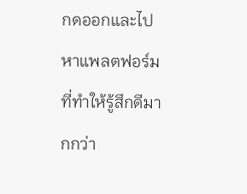กดออกและไปหาแพลตฟอร์มที่ทำให้รู้สึกดีมากกว่า